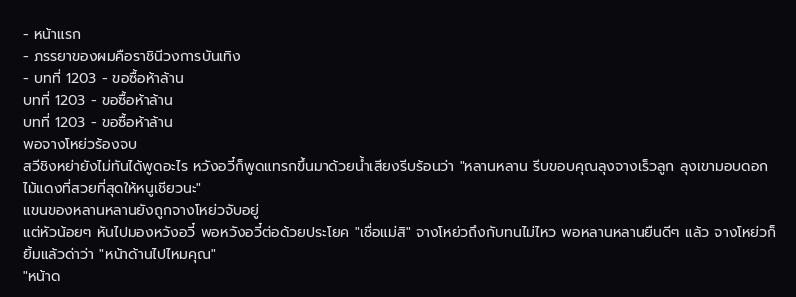- หน้าแรก
- ภรรยาของผมคือราชินีวงการบันเทิง
- บทที่ 1203 - ขอซื้อห้าล้าน
บทที่ 1203 - ขอซื้อห้าล้าน
บทที่ 1203 - ขอซื้อห้าล้าน
พอจางโหย่วร้องจบ
สวีชิงหย่ายังไม่ทันได้พูดอะไร หวังอวี๋ก็พูดแทรกขึ้นมาด้วยน้ำเสียงรีบร้อนว่า "หลานหลาน รีบขอบคุณลุงจางเร็วลูก ลุงเขามอบดอกไม้แดงที่สวยที่สุดให้หนูเชียวนะ"
แขนของหลานหลานยังถูกจางโหย่วจับอยู่
แต่หัวน้อยๆ หันไปมองหวังอวี๋ พอหวังอวี๋ต่อด้วยประโยค "เชื่อแม่สิ" จางโหย่วถึงกับทนไม่ไหว พอหลานหลานยืนดีๆ แล้ว จางโหย่วก็ยิ้มแล้วด่าว่า "หน้าด้านไปไหมคุณ"
"หน้าด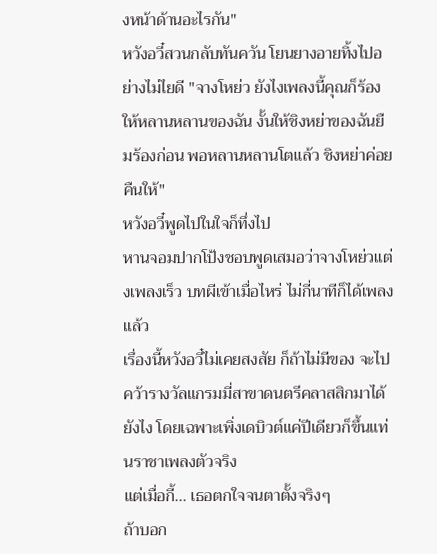งหน้าด้านอะไรกัน"
หวังอวี๋สวนกลับทันควัน โยนยางอายทิ้งไปอย่างไม่ไยดี "จางโหย่ว ยังไงเพลงนี้คุณก็ร้องให้หลานหลานของฉัน งั้นให้ชิงหย่าของฉันยืมร้องก่อน พอหลานหลานโตแล้ว ชิงหย่าค่อยคืนให้"
หวังอวี๋พูดไปในใจก็ทึ่งไป
หานจอมปากโป้งชอบพูดเสมอว่าจางโหย่วแต่งเพลงเร็ว บทผีเข้าเมื่อไหร่ ไม่กี่นาทีก็ได้เพลงแล้ว
เรื่องนี้หวังอวี๋ไม่เคยสงสัย ก็ถ้าไม่มีของ จะไปคว้ารางวัลแกรมมี่สาขาดนตรีคลาสสิกมาได้ยังไง โดยเฉพาะเพิ่งเดบิวต์แค่ปีเดียวก็ขึ้นแท่นราชาเพลงตัวจริง
แต่เมื่อกี้... เธอตกใจจนตาตั้งจริงๆ
ถ้าบอก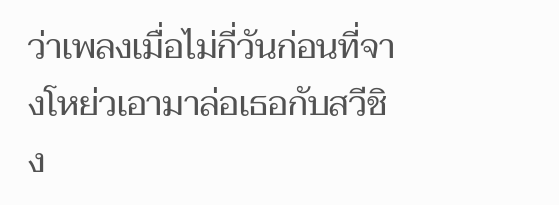ว่าเพลงเมื่อไม่กี่วันก่อนที่จางโหย่วเอามาล่อเธอกับสวีชิง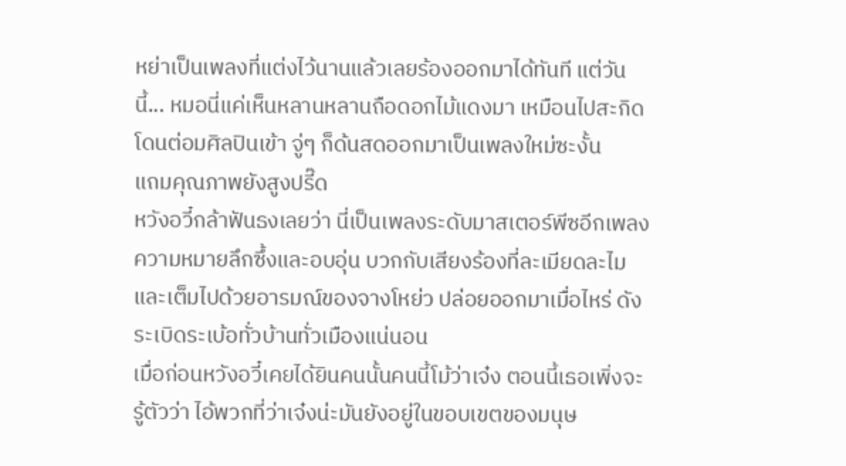หย่าเป็นเพลงที่แต่งไว้นานแล้วเลยร้องออกมาได้ทันที แต่วันนี้... หมอนี่แค่เห็นหลานหลานถือดอกไม้แดงมา เหมือนไปสะกิดโดนต่อมศิลปินเข้า จู่ๆ ก็ด้นสดออกมาเป็นเพลงใหม่ซะงั้น
แถมคุณภาพยังสูงปรี๊ด
หวังอวี๋กล้าฟันธงเลยว่า นี่เป็นเพลงระดับมาสเตอร์พีซอีกเพลง
ความหมายลึกซึ้งและอบอุ่น บวกกับเสียงร้องที่ละเมียดละไมและเต็มไปด้วยอารมณ์ของจางโหย่ว ปล่อยออกมาเมื่อไหร่ ดังระเบิดระเบ้อทั่วบ้านทั่วเมืองแน่นอน
เมื่อก่อนหวังอวี๋เคยได้ยินคนนั้นคนนี้โม้ว่าเจ๋ง ตอนนี้เธอเพิ่งจะรู้ตัวว่า ไอ้พวกที่ว่าเจ๋งน่ะมันยังอยู่ในขอบเขตของมนุษ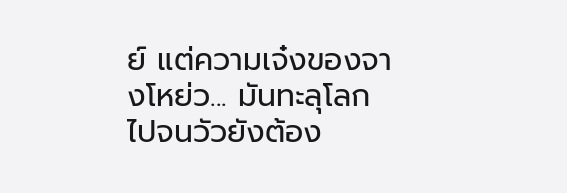ย์ แต่ความเจ๋งของจางโหย่ว... มันทะลุโลกไปจนวัวยังต้อง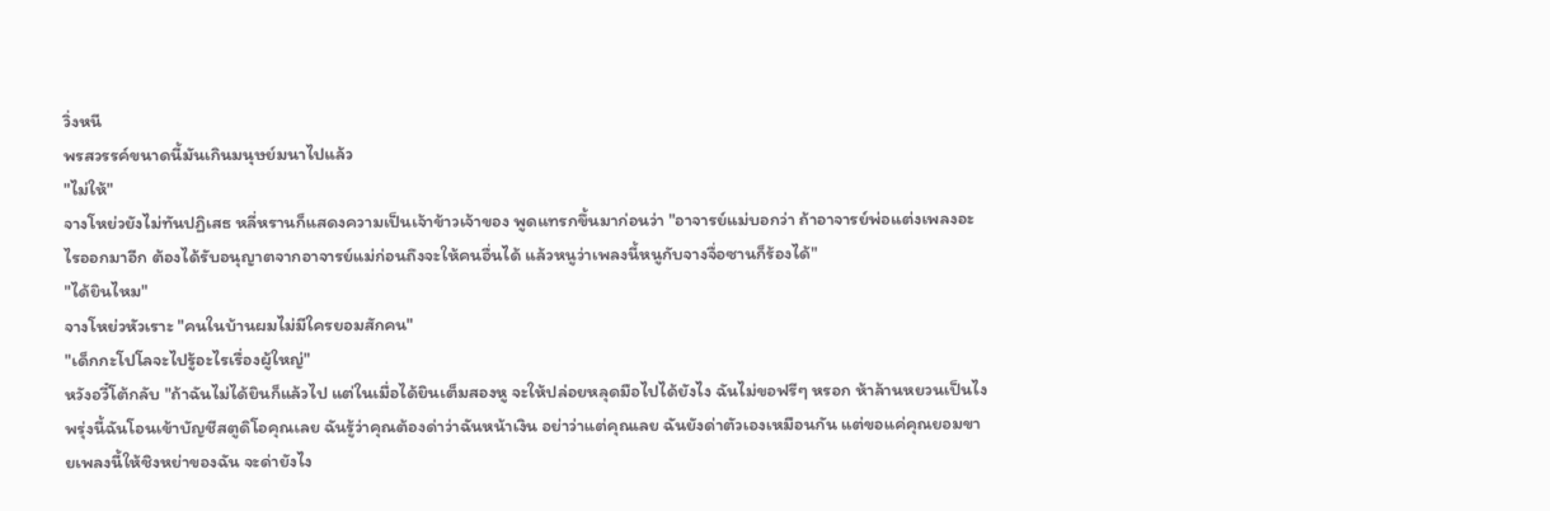วิ่งหนี
พรสวรรค์ขนาดนี้มันเกินมนุษย์มนาไปแล้ว
"ไม่ให้"
จางโหย่วยังไม่ทันปฏิเสธ หลี่หรานก็แสดงความเป็นเจ้าข้าวเจ้าของ พูดแทรกขึ้นมาก่อนว่า "อาจารย์แม่บอกว่า ถ้าอาจารย์พ่อแต่งเพลงอะไรออกมาอีก ต้องได้รับอนุญาตจากอาจารย์แม่ก่อนถึงจะให้คนอื่นได้ แล้วหนูว่าเพลงนี้หนูกับจางจื่อซานก็ร้องได้"
"ได้ยินไหม"
จางโหย่วหัวเราะ "คนในบ้านผมไม่มีใครยอมสักคน"
"เด็กกะโปโลจะไปรู้อะไรเรื่องผู้ใหญ่"
หวังอวี๋โต้กลับ "ถ้าฉันไม่ได้ยินก็แล้วไป แต่ในเมื่อได้ยินเต็มสองหู จะให้ปล่อยหลุดมือไปได้ยังไง ฉันไม่ขอฟรีๆ หรอก ห้าล้านหยวนเป็นไง พรุ่งนี้ฉันโอนเข้าบัญชีสตูดิโอคุณเลย ฉันรู้ว่าคุณต้องด่าว่าฉันหน้าเงิน อย่าว่าแต่คุณเลย ฉันยังด่าตัวเองเหมือนกัน แต่ขอแค่คุณยอมขายเพลงนี้ให้ชิงหย่าของฉัน จะด่ายังไง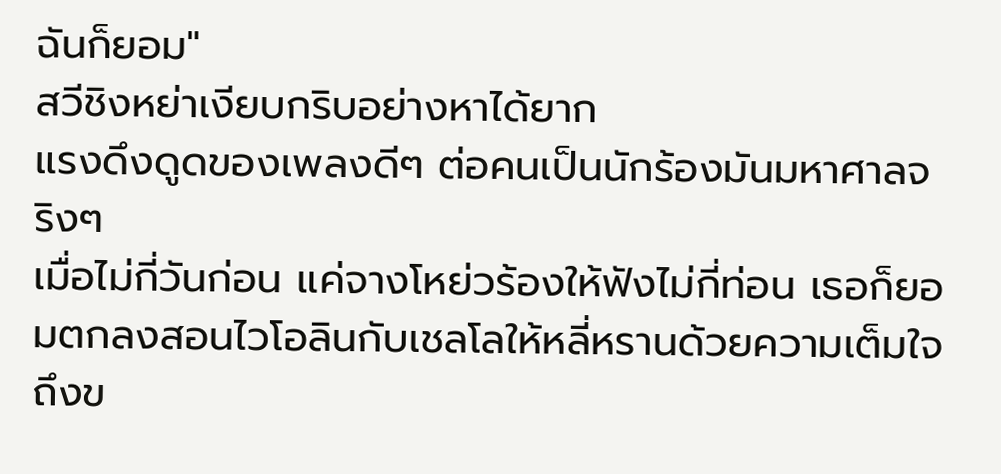ฉันก็ยอม"
สวีชิงหย่าเงียบกริบอย่างหาได้ยาก
แรงดึงดูดของเพลงดีๆ ต่อคนเป็นนักร้องมันมหาศาลจริงๆ
เมื่อไม่กี่วันก่อน แค่จางโหย่วร้องให้ฟังไม่กี่ท่อน เธอก็ยอมตกลงสอนไวโอลินกับเชลโลให้หลี่หรานด้วยความเต็มใจ
ถึงข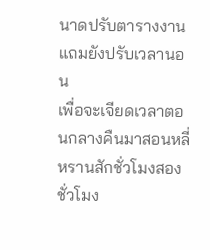นาดปรับตารางงาน แถมยังปรับเวลานอน
เพื่อจะเจียดเวลาตอนกลางคืนมาสอนหลี่หรานสักชั่วโมงสองชั่วโมง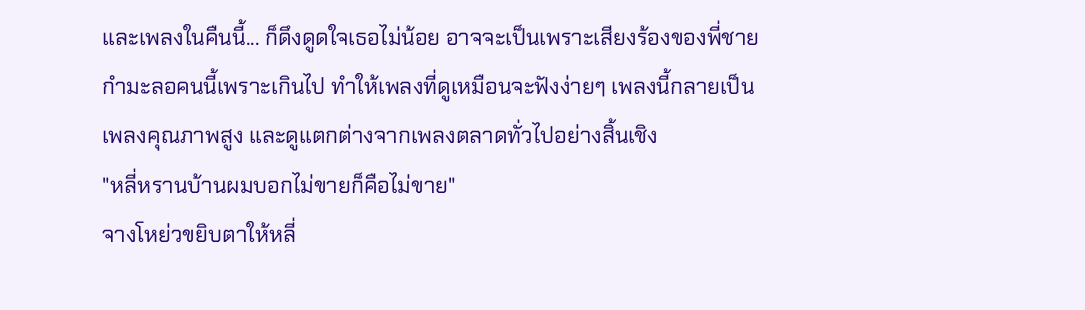และเพลงในคืนนี้... ก็ดึงดูดใจเธอไม่น้อย อาจจะเป็นเพราะเสียงร้องของพี่ชายกำมะลอคนนี้เพราะเกินไป ทำให้เพลงที่ดูเหมือนจะฟังง่ายๆ เพลงนี้กลายเป็นเพลงคุณภาพสูง และดูแตกต่างจากเพลงตลาดทั่วไปอย่างสิ้นเชิง
"หลี่หรานบ้านผมบอกไม่ขายก็คือไม่ขาย"
จางโหย่วขยิบตาให้หลี่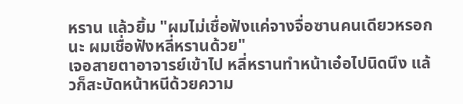หราน แล้วยิ้ม "ผมไม่เชื่อฟังแค่จางจื่อซานคนเดียวหรอกนะ ผมเชื่อฟังหลี่หรานด้วย"
เจอสายตาอาจารย์เข้าไป หลี่หรานทำหน้าเอ๋อไปนิดนึง แล้วก็สะบัดหน้าหนีด้วยความ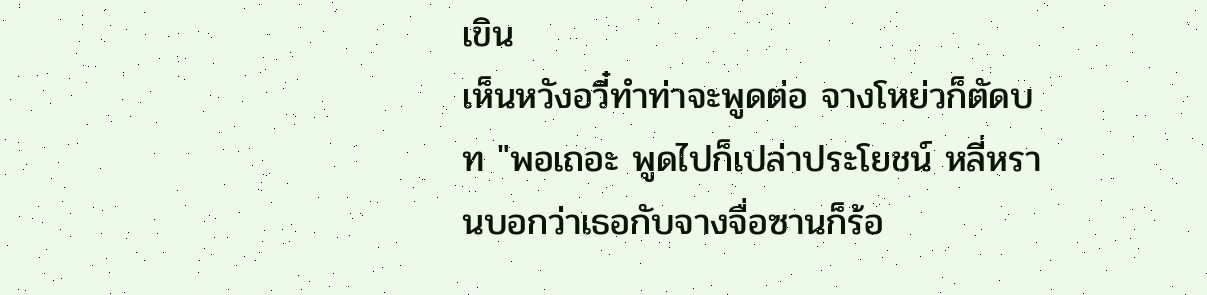เขิน
เห็นหวังอวี๋ทำท่าจะพูดต่อ จางโหย่วก็ตัดบท "พอเถอะ พูดไปก็เปล่าประโยชน์ หลี่หรานบอกว่าเธอกับจางจื่อซานก็ร้อ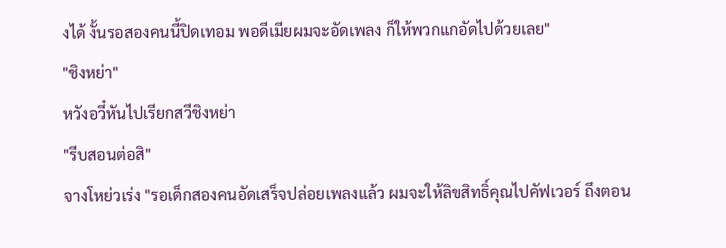งได้ งั้นรอสองคนนี้ปิดเทอม พอดีเมียผมจะอัดเพลง ก็ให้พวกแกอัดไปด้วยเลย"
"ชิงหย่า"
หวังอวี๋หันไปเรียกสวีชิงหย่า
"รีบสอนต่อสิ"
จางโหย่วเร่ง "รอเด็กสองคนอัดเสร็จปล่อยเพลงแล้ว ผมจะให้ลิขสิทธิ์คุณไปคัฟเวอร์ ถึงตอน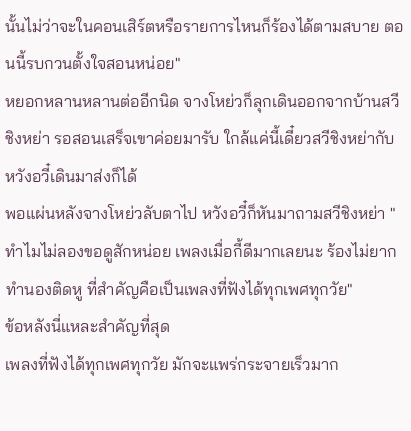นั้นไม่ว่าจะในคอนเสิร์ตหรือรายการไหนก็ร้องได้ตามสบาย ตอนนี้รบกวนตั้งใจสอนหน่อย"
หยอกหลานหลานต่ออีกนิด จางโหย่วก็ลุกเดินออกจากบ้านสวีชิงหย่า รอสอนเสร็จเขาค่อยมารับ ใกล้แค่นี้เดี๋ยวสวีชิงหย่ากับหวังอวี๋เดินมาส่งก็ได้
พอแผ่นหลังจางโหย่วลับตาไป หวังอวี๋ก็หันมาถามสวีชิงหย่า "ทำไมไม่ลองขอดูสักหน่อย เพลงเมื่อกี้ดีมากเลยนะ ร้องไม่ยาก ทำนองติดหู ที่สำคัญคือเป็นเพลงที่ฟังได้ทุกเพศทุกวัย"
ข้อหลังนี่แหละสำคัญที่สุด
เพลงที่ฟังได้ทุกเพศทุกวัย มักจะแพร่กระจายเร็วมาก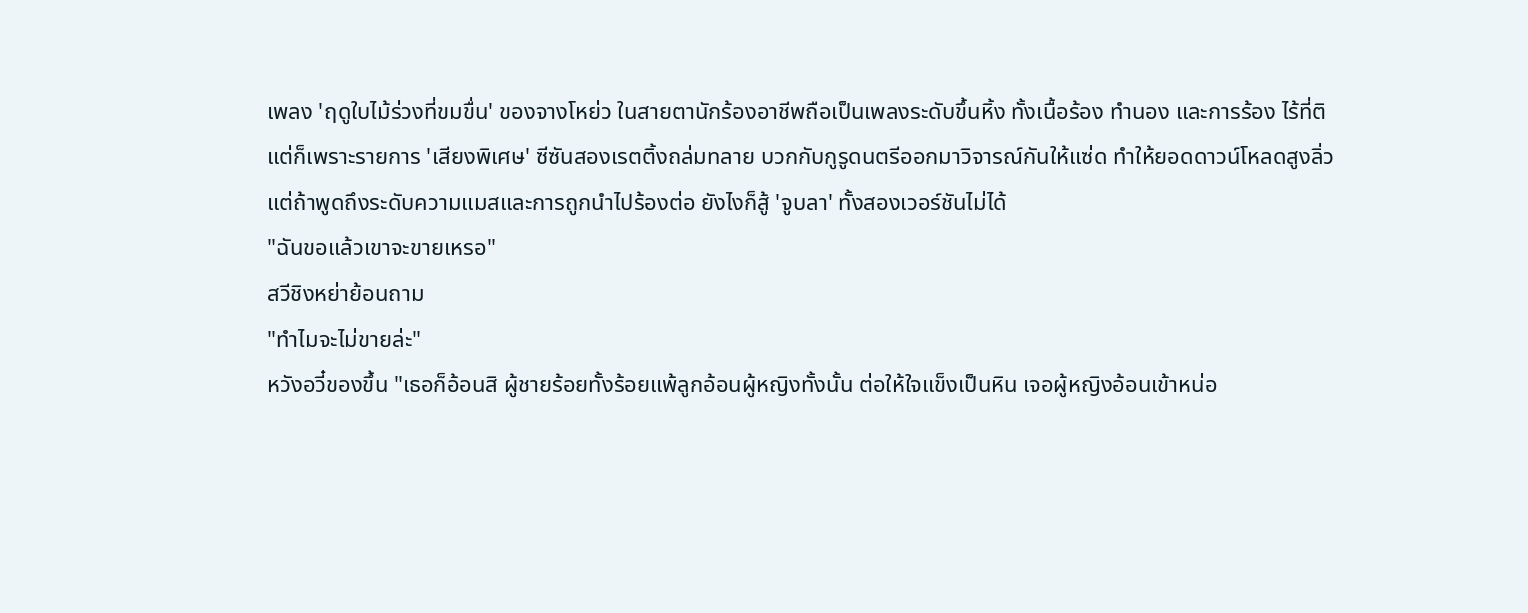เพลง 'ฤดูใบไม้ร่วงที่ขมขื่น' ของจางโหย่ว ในสายตานักร้องอาชีพถือเป็นเพลงระดับขึ้นหิ้ง ทั้งเนื้อร้อง ทำนอง และการร้อง ไร้ที่ติ
แต่ก็เพราะรายการ 'เสียงพิเศษ' ซีซันสองเรตติ้งถล่มทลาย บวกกับกูรูดนตรีออกมาวิจารณ์กันให้แซ่ด ทำให้ยอดดาวน์โหลดสูงลิ่ว
แต่ถ้าพูดถึงระดับความแมสและการถูกนำไปร้องต่อ ยังไงก็สู้ 'จูบลา' ทั้งสองเวอร์ชันไม่ได้
"ฉันขอแล้วเขาจะขายเหรอ"
สวีชิงหย่าย้อนถาม
"ทำไมจะไม่ขายล่ะ"
หวังอวี๋ของขึ้น "เธอก็อ้อนสิ ผู้ชายร้อยทั้งร้อยแพ้ลูกอ้อนผู้หญิงทั้งนั้น ต่อให้ใจแข็งเป็นหิน เจอผู้หญิงอ้อนเข้าหน่อ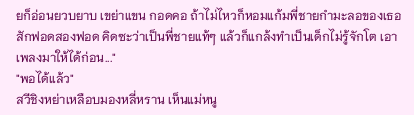ยก็อ่อนยวบยาบ เขย่าแขน กอดคอ ถ้าไม่ไหวก็หอมแก้มพี่ชายกำมะลอของเธอสักฟอดสองฟอด คิดซะว่าเป็นพี่ชายแท้ๆ แล้วก็แกล้งทำเป็นเด็กไม่รู้จักโต เอาเพลงมาให้ได้ก่อน..."
"พอได้แล้ว"
สวีชิงหย่าเหลือบมองหลี่หราน เห็นแม่หนู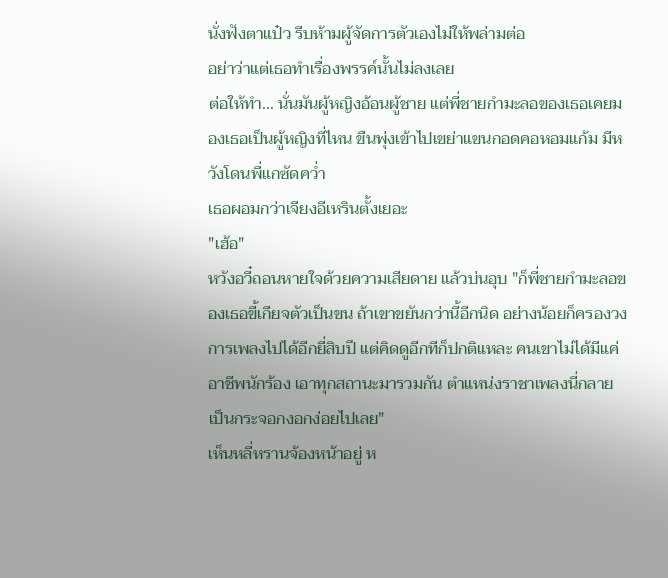นั่งฟังตาแป๋ว รีบห้ามผู้จัดการตัวเองไม่ให้พล่ามต่อ
อย่าว่าแต่เธอทำเรื่องพรรค์นั้นไม่ลงเลย
ต่อให้ทำ... นั่นมันผู้หญิงอ้อนผู้ชาย แต่พี่ชายกำมะลอของเธอเคยมองเธอเป็นผู้หญิงที่ไหน ขืนพุ่งเข้าไปเขย่าแขนกอดคอหอมแก้ม มีหวังโดนพี่แกซัดคว่ำ
เธอผอมกว่าเจียงอีเหรินตั้งเยอะ
"เฮ้อ"
หวังอวี๋ถอนหายใจด้วยความเสียดาย แล้วบ่นอุบ "ก็พี่ชายกำมะลอของเธอขี้เกียจตัวเป็นขน ถ้าเขาขยันกว่านี้อีกนิด อย่างน้อยก็ครองวงการเพลงไปได้อีกยี่สิบปี แต่คิดดูอีกทีก็ปกติแหละ คนเขาไม่ได้มีแค่อาชีพนักร้อง เอาทุกสถานะมารวมกัน ตำแหน่งราชาเพลงนี่กลายเป็นกระจอกงอกง่อยไปเลย"
เห็นหลี่หรานจ้องหน้าอยู่ ห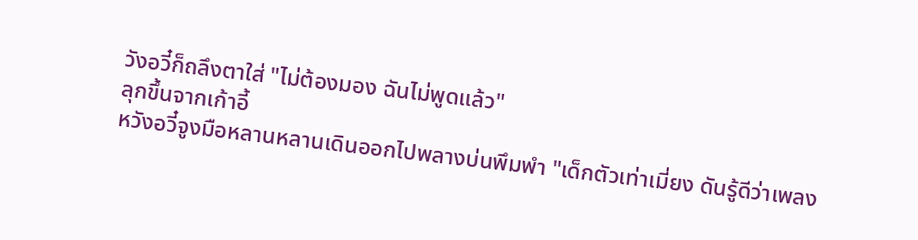วังอวี๋ก็ถลึงตาใส่ "ไม่ต้องมอง ฉันไม่พูดแล้ว"
ลุกขึ้นจากเก้าอี้
หวังอวี๋จูงมือหลานหลานเดินออกไปพลางบ่นพึมพำ "เด็กตัวเท่าเมี่ยง ดันรู้ดีว่าเพลง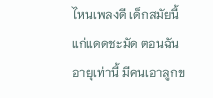ไหนเพลงดี เด็กสมัยนี้แก่แดดชะมัด ตอนฉันอายุเท่านี้ มีคนเอาลูกข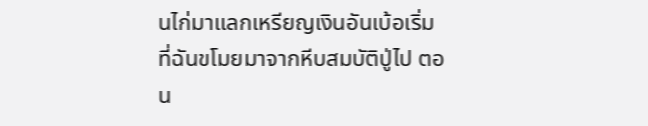นไก่มาแลกเหรียญเงินอันเบ้อเริ่มที่ฉันขโมยมาจากหีบสมบัติปู่ไป ตอน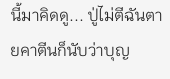นี้มาคิดดู... ปู่ไม่ตีฉันตายคาตีนก็นับว่าบุญ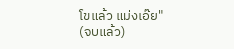โขแล้ว แม่งเอ๊ย"
(จบแล้ว)